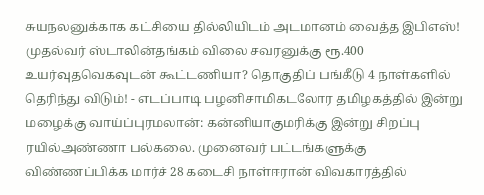சுயநலனுக்காக கட்சியை தில்லியிடம் அடமானம் வைத்த இபிஎஸ்! முதல்வர் ஸ்டாலின்தங்கம் விலை சவரனுக்கு ரூ.400 உயர்வுதவெகவுடன் கூட்டணியா? தொகுதிப் பங்கீடு 4 நாள்களில் தெரிந்து விடும்! - எடப்பாடி பழனிசாமிகடலோர தமிழகத்தில் இன்று மழைக்கு வாய்ப்புரமலான்: கன்னியாகுமரிக்கு இன்று சிறப்பு ரயில்அண்ணா பல்கலை. முனைவர் பட்டங்களுக்கு விண்ணப்பிக்க மார்ச் 28 கடைசி நாள்ஈரான் விவகாரத்தில்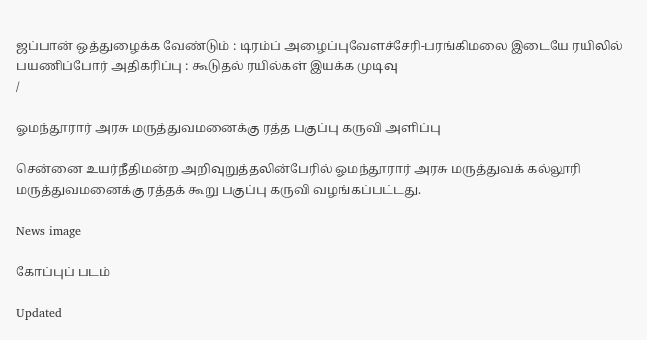ஜப்பான் ஒத்துழைக்க வேண்டும் : டிரம்ப் அழைப்புவேளச்சேரி-பரங்கிமலை இடையே ரயிலில் பயணிப்போர் அதிகரிப்பு : கூடுதல் ரயில்கள் இயக்க முடிவு
/

ஓமந்தூரார் அரசு மருத்துவமனைக்கு ரத்த பகுப்பு கருவி அளிப்பு

சென்னை உயர்நீதிமன்ற அறிவுறுத்தலின்பேரில் ஓமந்தூரார் அரசு மருத்துவக் கல்லூரி மருத்துவமனைக்கு ரத்தக் கூறு பகுப்பு கருவி வழங்கப்பட்டது.

News image

கோப்புப் படம்

Updated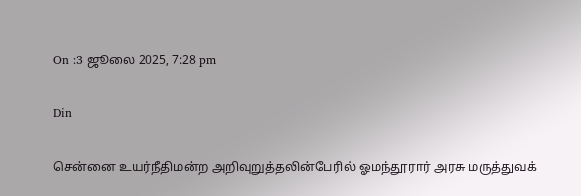On :3 ஜூலை 2025, 7:28 pm

Din

சென்னை உயர்நீதிமன்ற அறிவுறுத்தலின்பேரில் ஓமந்தூரார் அரசு மருத்துவக்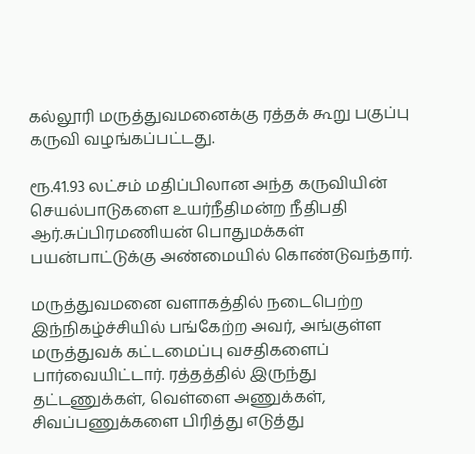கல்லூரி மருத்துவமனைக்கு ரத்தக் கூறு பகுப்பு கருவி வழங்கப்பட்டது.

ரூ.41.93 லட்சம் மதிப்பிலான அந்த கருவியின் செயல்பாடுகளை உயர்நீதிமன்ற நீதிபதி ஆர்.சுப்பிரமணியன் பொதுமக்கள் பயன்பாட்டுக்கு அண்மையில் கொண்டுவந்தார்.

மருத்துவமனை வளாகத்தில் நடைபெற்ற இந்நிகழ்ச்சியில் பங்கேற்ற அவர், அங்குள்ள மருத்துவக் கட்டமைப்பு வசதிகளைப் பார்வையிட்டார். ரத்தத்தில் இருந்து தட்டணுக்கள், வெள்ளை அணுக்கள், சிவப்பணுக்களை பிரித்து எடுத்து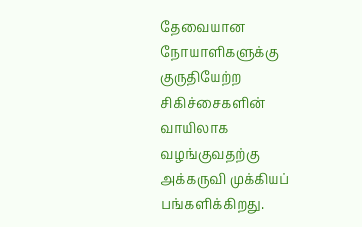தேவையான நோயாளிகளுக்கு குருதியேற்ற சிகிச்சைகளின் வாயிலாக வழங்குவதற்கு அக்கருவி முக்கியப் பங்களிக்கிறது.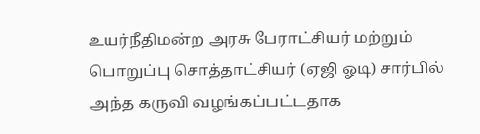உயர்நீதிமன்ற அரசு பேராட்சியர் மற்றும் பொறுப்பு சொத்தாட்சியர் (ஏஜி ஓடி) சார்பில் அந்த கருவி வழங்கப்பட்டதாக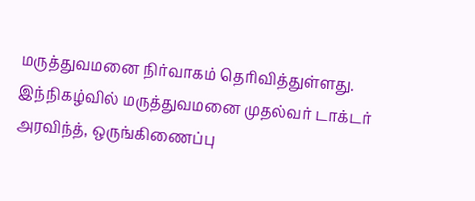மருத்துவமனை நிர்வாகம் தெரிவித்துள்ளது. இந்நிகழ்வில் மருத்துவமனை முதல்வர் டாக்டர் அரவிந்த், ஒருங்கிணைப்பு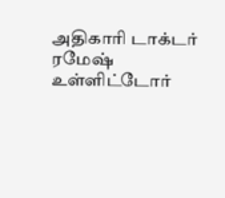அதிகாரி டாக்டர் ரமேஷ் உள்ளிட்டோர்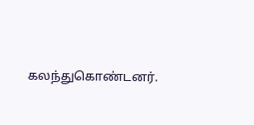கலந்துகொண்டனர்.